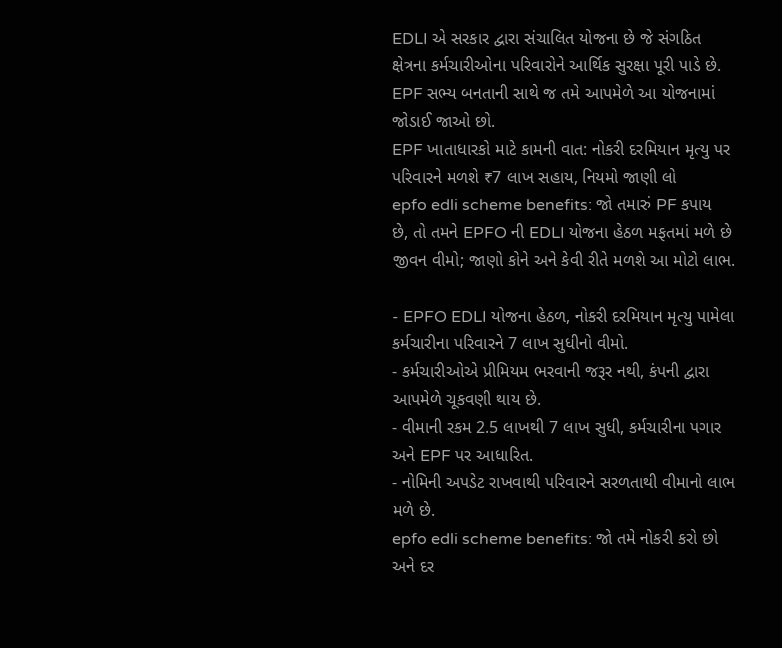EDLI એ સરકાર દ્વારા સંચાલિત યોજના છે જે સંગઠિત ક્ષેત્રના કર્મચારીઓના પરિવારોને આર્થિક સુરક્ષા પૂરી પાડે છે. EPF સભ્ય બનતાની સાથે જ તમે આપમેળે આ યોજનામાં જોડાઈ જાઓ છો.
EPF ખાતાધારકો માટે કામની વાત: નોકરી દરમિયાન મૃત્યુ પર પરિવારને મળશે ₹7 લાખ સહાય, નિયમો જાણી લો
epfo edli scheme benefits: જો તમારું PF કપાય છે, તો તમને EPFO ની EDLI યોજના હેઠળ મફતમાં મળે છે જીવન વીમો; જાણો કોને અને કેવી રીતે મળશે આ મોટો લાભ.

- EPFO EDLI યોજના હેઠળ, નોકરી દરમિયાન મૃત્યુ પામેલા કર્મચારીના પરિવારને 7 લાખ સુધીનો વીમો.
- કર્મચારીઓએ પ્રીમિયમ ભરવાની જરૂર નથી, કંપની દ્વારા આપમેળે ચૂકવણી થાય છે.
- વીમાની રકમ 2.5 લાખથી 7 લાખ સુધી, કર્મચારીના પગાર અને EPF પર આધારિત.
- નોમિની અપડેટ રાખવાથી પરિવારને સરળતાથી વીમાનો લાભ મળે છે.
epfo edli scheme benefits: જો તમે નોકરી કરો છો અને દર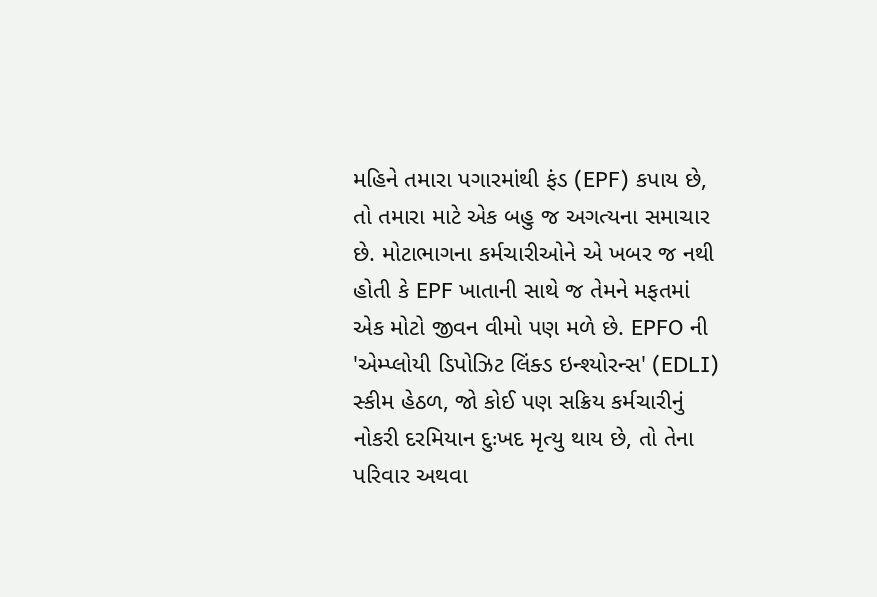મહિને તમારા પગારમાંથી ફંડ (EPF) કપાય છે, તો તમારા માટે એક બહુ જ અગત્યના સમાચાર છે. મોટાભાગના કર્મચારીઓને એ ખબર જ નથી હોતી કે EPF ખાતાની સાથે જ તેમને મફતમાં એક મોટો જીવન વીમો પણ મળે છે. EPFO ની 'એમ્પ્લોયી ડિપોઝિટ લિંક્ડ ઇન્શ્યોરન્સ' (EDLI) સ્કીમ હેઠળ, જો કોઈ પણ સક્રિય કર્મચારીનું નોકરી દરમિયાન દુઃખદ મૃત્યુ થાય છે, તો તેના પરિવાર અથવા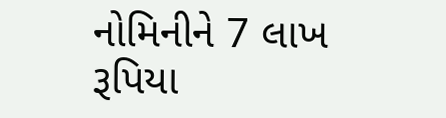નોમિનીને 7 લાખ રૂપિયા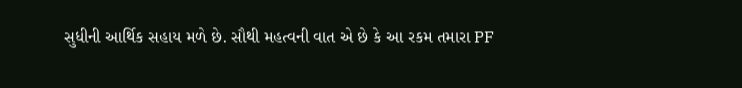સુધીની આર્થિક સહાય મળે છે. સૌથી મહત્વની વાત એ છે કે આ રકમ તમારા PF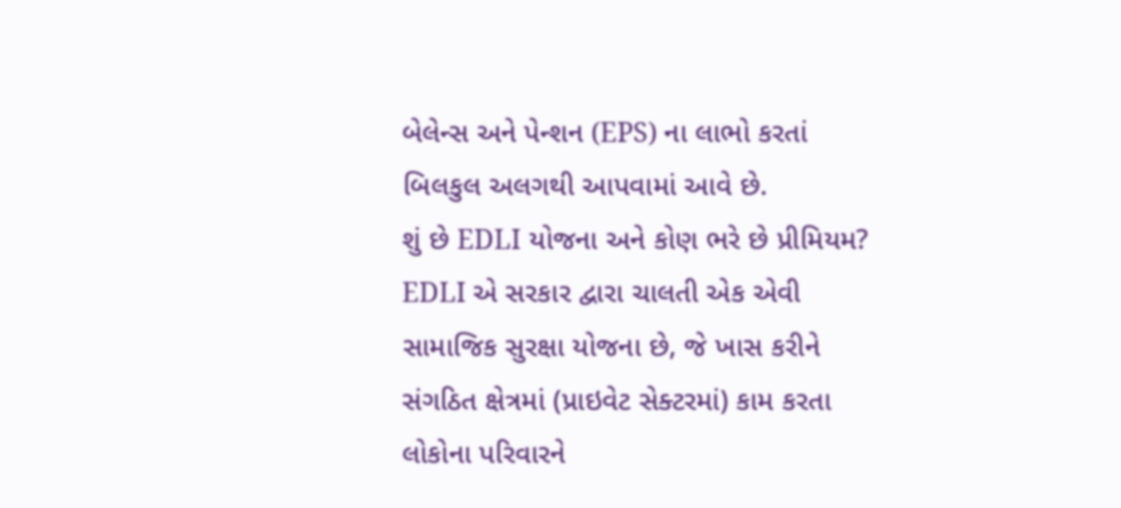બેલેન્સ અને પેન્શન (EPS) ના લાભો કરતાં બિલકુલ અલગથી આપવામાં આવે છે.
શું છે EDLI યોજના અને કોણ ભરે છે પ્રીમિયમ?
EDLI એ સરકાર દ્વારા ચાલતી એક એવી સામાજિક સુરક્ષા યોજના છે, જે ખાસ કરીને સંગઠિત ક્ષેત્રમાં (પ્રાઇવેટ સેક્ટરમાં) કામ કરતા લોકોના પરિવારને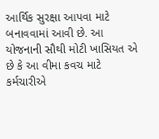આર્થિક સુરક્ષા આપવા માટે બનાવવામાં આવી છે. આ યોજનાની સૌથી મોટી ખાસિયત એ છે કે આ વીમા કવચ માટે કર્મચારીએ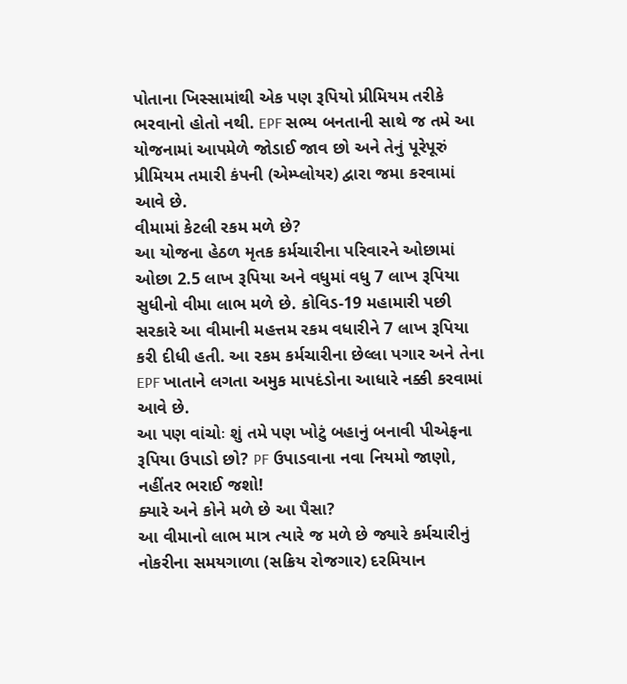પોતાના ખિસ્સામાંથી એક પણ રૂપિયો પ્રીમિયમ તરીકે ભરવાનો હોતો નથી. EPF સભ્ય બનતાની સાથે જ તમે આ યોજનામાં આપમેળે જોડાઈ જાવ છો અને તેનું પૂરેપૂરું પ્રીમિયમ તમારી કંપની (એમ્પ્લોયર) દ્વારા જમા કરવામાં આવે છે.
વીમામાં કેટલી રકમ મળે છે?
આ યોજના હેઠળ મૃતક કર્મચારીના પરિવારને ઓછામાં ઓછા 2.5 લાખ રૂપિયા અને વધુમાં વધુ 7 લાખ રૂપિયા સુધીનો વીમા લાભ મળે છે. કોવિડ-19 મહામારી પછી સરકારે આ વીમાની મહત્તમ રકમ વધારીને 7 લાખ રૂપિયા કરી દીધી હતી. આ રકમ કર્મચારીના છેલ્લા પગાર અને તેના EPF ખાતાને લગતા અમુક માપદંડોના આધારે નક્કી કરવામાં આવે છે.
આ પણ વાંચોઃ શું તમે પણ ખોટું બહાનું બનાવી પીએફના રૂપિયા ઉપાડો છો? PF ઉપાડવાના નવા નિયમો જાણો, નહીંતર ભરાઈ જશો!
ક્યારે અને કોને મળે છે આ પૈસા?
આ વીમાનો લાભ માત્ર ત્યારે જ મળે છે જ્યારે કર્મચારીનું નોકરીના સમયગાળા (સક્રિય રોજગાર) દરમિયાન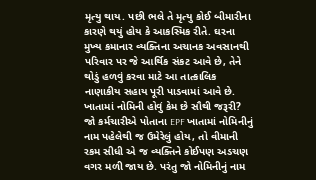મૃત્યુ થાય. પછી ભલે તે મૃત્યુ કોઈ બીમારીના કારણે થયું હોય કે આકસ્મિક રીતે. ઘરના મુખ્ય કમાનાર વ્યક્તિના અચાનક અવસાનથી પરિવાર પર જે આર્થિક સંકટ આવે છે, તેને થોડું હળવું કરવા માટે આ તાત્કાલિક નાણાકીય સહાય પૂરી પાડવામાં આવે છે.
ખાતામાં નોમિની હોવું કેમ છે સૌથી જરૂરી?
જો કર્મચારીએ પોતાના EPF ખાતામાં નોમિનીનું નામ પહેલેથી જ ઉમેરેલું હોય, તો વીમાની રકમ સીધી એ જ વ્યક્તિને કોઈપણ અડચણ વગર મળી જાય છે. પરંતુ જો નોમિનીનું નામ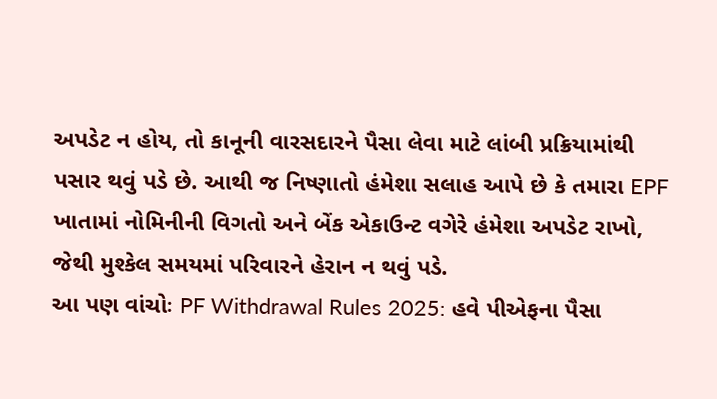અપડેટ ન હોય, તો કાનૂની વારસદારને પૈસા લેવા માટે લાંબી પ્રક્રિયામાંથી પસાર થવું પડે છે. આથી જ નિષ્ણાતો હંમેશા સલાહ આપે છે કે તમારા EPF ખાતામાં નોમિનીની વિગતો અને બેંક એકાઉન્ટ વગેરે હંમેશા અપડેટ રાખો, જેથી મુશ્કેલ સમયમાં પરિવારને હેરાન ન થવું પડે.
આ પણ વાંચોઃ PF Withdrawal Rules 2025: હવે પીએફના પૈસા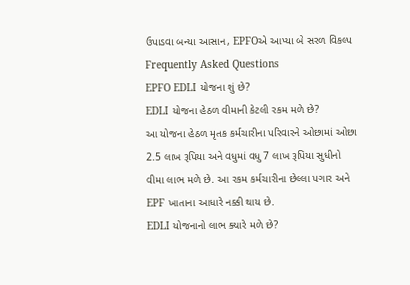ઉપાડવા બન્યા આસાન, EPFOએ આપ્યા બે સરળ વિકલ્પ
Frequently Asked Questions
EPFO EDLI યોજના શું છે?
EDLI યોજના હેઠળ વીમાની કેટલી રકમ મળે છે?
આ યોજના હેઠળ મૃતક કર્મચારીના પરિવારને ઓછામાં ઓછા 2.5 લાખ રૂપિયા અને વધુમાં વધુ 7 લાખ રૂપિયા સુધીનો વીમા લાભ મળે છે. આ રકમ કર્મચારીના છેલ્લા પગાર અને EPF ખાતાના આધારે નક્કી થાય છે.
EDLI યોજનાનો લાભ ક્યારે મળે છે?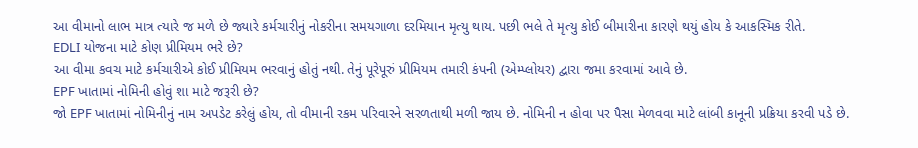આ વીમાનો લાભ માત્ર ત્યારે જ મળે છે જ્યારે કર્મચારીનું નોકરીના સમયગાળા દરમિયાન મૃત્યુ થાય. પછી ભલે તે મૃત્યુ કોઈ બીમારીના કારણે થયું હોય કે આકસ્મિક રીતે.
EDLI યોજના માટે કોણ પ્રીમિયમ ભરે છે?
આ વીમા કવચ માટે કર્મચારીએ કોઈ પ્રીમિયમ ભરવાનું હોતું નથી. તેનું પૂરેપૂરું પ્રીમિયમ તમારી કંપની (એમ્પ્લોયર) દ્વારા જમા કરવામાં આવે છે.
EPF ખાતામાં નોમિની હોવું શા માટે જરૂરી છે?
જો EPF ખાતામાં નોમિનીનું નામ અપડેટ કરેલું હોય, તો વીમાની રકમ પરિવારને સરળતાથી મળી જાય છે. નોમિની ન હોવા પર પૈસા મેળવવા માટે લાંબી કાનૂની પ્રક્રિયા કરવી પડે છે.